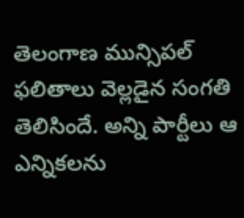తెలంగాణ మున్సిపల్ ఫలితాలు వెల్లడైన సంగతి తెలిసిందే. అన్ని పార్టీలు ఆ ఎన్నికలను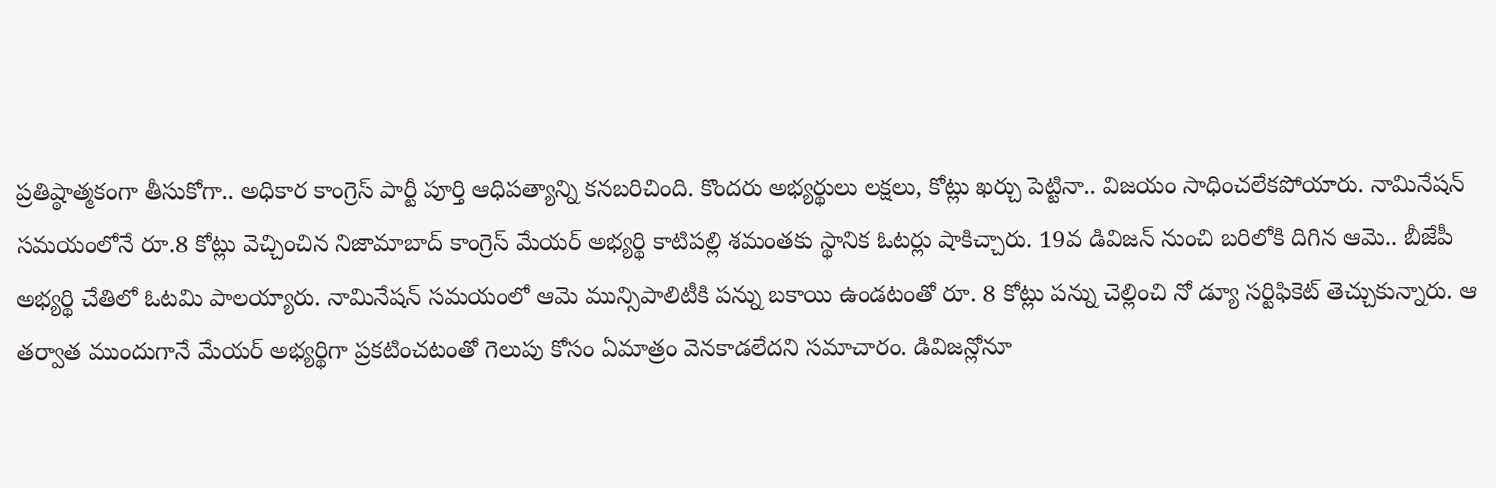ప్రతిష్ఠాత్మకంగా తీసుకోగా.. అధికార కాంగ్రెస్ పార్టీ పూర్తి ఆధిపత్యాన్ని కనబరిచింది. కొందరు అభ్యర్థులు లక్షలు, కోట్లు ఖర్చు పెట్టినా.. విజయం సాధించలేకపోయారు. నామినేషన్ సమయంలోనే రూ.8 కోట్లు వెచ్చించిన నిజామాబాద్ కాంగ్రెస్ మేయర్ అభ్యర్థి కాటిపల్లి శమంతకు స్థానిక ఓటర్లు షాకిచ్చారు. 19వ డివిజన్ నుంచి బరిలోకి దిగిన ఆమె.. బీజేపీ అభ్యర్థి చేతిలో ఓటమి పాలయ్యారు. నామినేషన్ సమయంలో ఆమె మున్సిపాలిటీకి పన్ను బకాయి ఉండటంతో రూ. 8 కోట్లు పన్ను చెల్లించి నో డ్యూ సర్టిఫికెట్ తెచ్చుకున్నారు. ఆ తర్వాత ముందుగానే మేయర్ అభ్యర్థిగా ప్రకటించటంతో గెలుపు కోసం ఏమాత్రం వెనకాడలేదని సమాచారం. డివిజన్లోనూ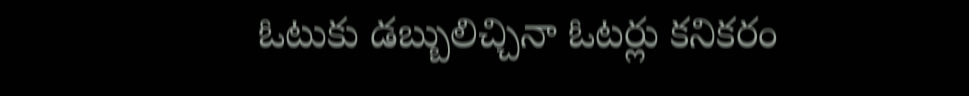ఓటుకు డబ్బులిచ్చినా ఓటర్లు కనికరం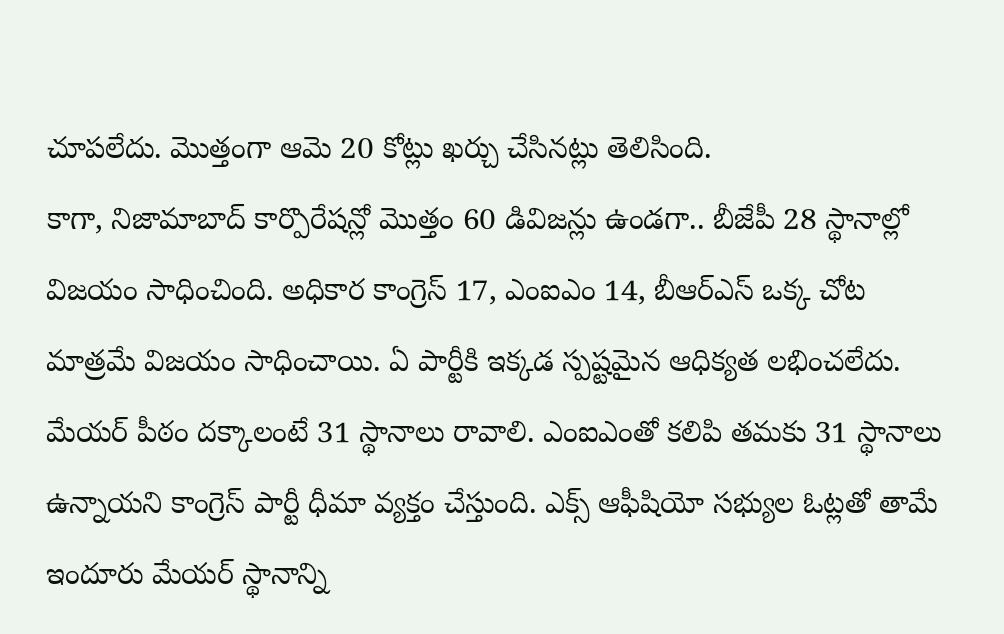చూపలేదు. మెుత్తంగా ఆమె 20 కోట్లు ఖర్చు చేసినట్లు తెలిసింది.
కాగా, నిజామాబాద్ కార్పొరేషన్లో మెుత్తం 60 డివిజన్లు ఉండగా.. బీజేపీ 28 స్థానాల్లో విజయం సాధించింది. అధికార కాంగ్రెస్ 17, ఎంఐఎం 14, బీఆర్ఎస్ ఒక్క చోట మాత్రమే విజయం సాధించాయి. ఏ పార్టీకి ఇక్కడ స్పష్టమైన ఆధిక్యత లభించలేదు. మేయర్ పీఠం దక్కాలంటే 31 స్థానాలు రావాలి. ఎంఐఎంతో కలిపి తమకు 31 స్థానాలు ఉన్నాయని కాంగ్రెస్ పార్టీ ధీమా వ్యక్తం చేస్తుంది. ఎక్స్ ఆఫీషియో సభ్యుల ఓట్లతో తామే ఇందూరు మేయర్ స్థానాన్ని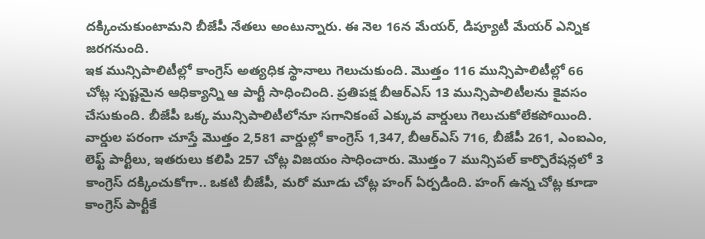దక్కించుకుంటామని బీజేపీ నేతలు అంటున్నారు. ఈ నెల 16న మేయర్, డిప్యూటీ మేయర్ ఎన్నిక జరగనుంది.
ఇక మున్సిపాలిటీల్లో కాంగ్రెస్ అత్యధిక స్థానాలు గెలుచుకుంది. మొత్తం 116 మున్సిపాలిటీల్లో 66 చోట్ల స్పష్టమైన ఆధిక్యాన్ని ఆ పార్టీ సాధించింది. ప్రతిపక్ష బీఆర్ఎస్ 13 మున్సిపాలిటీలను కైవసం చేసుకుంది. బీజేపీ ఒక్క మున్సిపాలిటీలోనూ సగానికంటే ఎక్కువ వార్డులు గెలుచుకోలేకపోయింది. వార్డుల పరంగా చూస్తే మొత్తం 2,581 వార్డుల్లో కాంగ్రెస్ 1,347, బీఆర్ఎస్ 716, బీజేపీ 261, ఎంఐఎం, లెఫ్ట్ పార్టీలు, ఇతరులు కలిపి 257 చోట్ల విజయం సాధించారు. మెుత్తం 7 మున్సిపల్ కార్పొరేషన్లలో 3 కాంగ్రెస్ దక్కించుకోగా.. ఒకటి బీజేపీ, మరో మూడు చోట్ల హంగ్ ఏర్పడింది. హంగ్ ఉన్న చోట్ల కూడా కాంగ్రెస్ పార్టీకే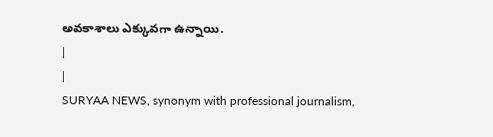అవకాశాలు ఎక్కువగా ఉన్నాయి.
|
|
SURYAA NEWS, synonym with professional journalism,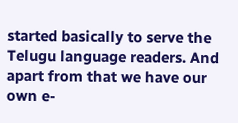started basically to serve the Telugu language readers. And apart from that we have our own e-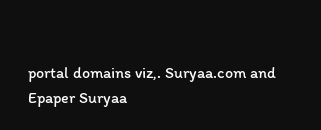portal domains viz,. Suryaa.com and Epaper Suryaa